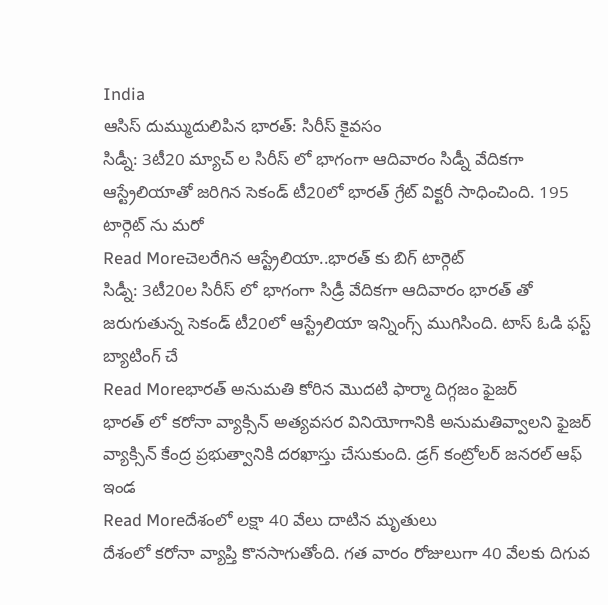India
ఆసిస్ దుమ్ముదులిపిన భారత్: సిరీస్ కైవసం
సిడ్నీ: 3టీ20 మ్యాచ్ ల సిరీస్ లో భాగంగా ఆదివారం సిడ్నీ వేదికగా ఆస్ట్రేలియాతో జరిగిన సెకండ్ టీ20లో భారత్ గ్రేట్ విక్టరీ సాధించింది. 195 టార్గెట్ ను మరో
Read Moreచెలరేగిన ఆస్ట్రేలియా..భారత్ కు బిగ్ టార్గెట్
సిడ్నీ: 3టీ20ల సిరీస్ లో భాగంగా సిడ్రీ వేదికగా ఆదివారం భారత్ తో జరుగుతున్న సెకండ్ టీ20లో ఆస్ట్రేలియా ఇన్నింగ్స్ ముగిసింది. టాస్ ఓడి ఫస్ట్ బ్యాటింగ్ చే
Read Moreభారత్ అనుమతి కోరిన మొదటి ఫార్మా దిగ్గజం ఫైజర్
భారత్ లో కరోనా వ్యాక్సిన్ అత్యవసర వినియోగానికి అనుమతివ్వాలని ఫైజర్ వ్యాక్సిన్ కేంద్ర ప్రభుత్వానికి దరఖాస్తు చేసుకుంది. డ్రగ్ కంట్రోలర్ జనరల్ ఆఫ్ ఇండ
Read Moreదేశంలో లక్షా 40 వేలు దాటిన మృతులు
దేశంలో కరోనా వ్యాప్తి కొనసాగుతోంది. గత వారం రోజులుగా 40 వేలకు దిగువ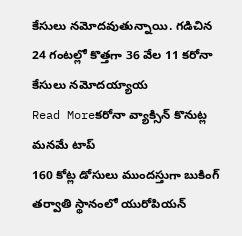కేసులు నమోదవుతున్నాయి. గడిచిన 24 గంటల్లో కొత్తగా 36 వేల 11 కరోనా కేసులు నమోదయ్యాయ
Read Moreకరోనా వ్యాక్సిన్ కొనుట్ల మనమే టాప్
160 కోట్ల డోసులు ముందస్తుగా బుకింగ్ తర్వాతి స్థానంలో యురోపియన్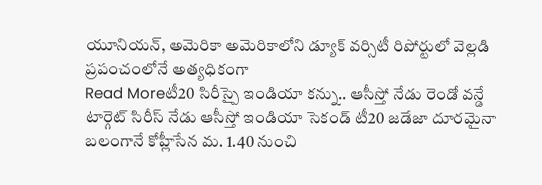యూనియన్, అమెరికా అమెరికాలోని డ్యూక్ వర్సిటీ రిపోర్టులో వెల్లడి ప్రపంచంలోనే అత్యధికంగా
Read Moreటీ20 సిరీస్పై ఇండియా కన్ను.. ఆసీస్తో నేడు రెండో వన్డే
టార్గెట్ సిరీస్ నేడు ఆసీస్తో ఇండియా సెకండ్ టీ20 జడేజా దూరమైనా బలంగానే కోహ్లీసేన మ. 1.40 నుంచి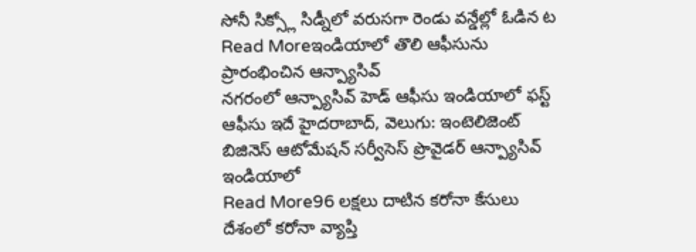సోనీ సిక్స్లో సిడ్నీలో వరుసగా రెండు వన్డేల్లో ఓడిన ట
Read Moreఇండియాలో తొలి ఆఫీసును ప్రారంభించిన ఆన్ప్యాసివ్
నగరంలో ఆన్ప్యాసివ్ హెడ్ ఆఫీసు ఇండియాలో ఫస్ట్ ఆఫీసు ఇదే హైదరాబాద్, వెలుగు: ఇంటెలిజెంట్ బిజినెస్ ఆటోమేషన్ సర్వీసెస్ ప్రొవైడర్ ఆన్ప్యాసివ్ ఇండియాలో
Read More96 లక్షలు దాటిన కరోనా కేసులు
దేశంలో కరోనా వ్యాప్తి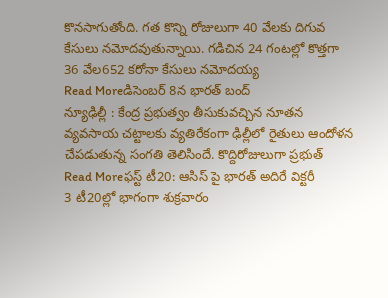కొనసాగుతోంది. గత కొన్ని రోజులుగా 40 వేలకు దిగువ కేసులు నమోదవుతున్నాయి. గడిచిన 24 గంటల్లో కొత్తగా 36 వేల652 కరోనా కేసులు నమోదయ్య
Read Moreడిసెంబర్ 8న భారత్ బంద్
న్యూఢిల్లీ : కేంద్ర ప్రభుత్వం తీసుకువచ్చిన నూతన వ్యవసాయ చట్టాలకు వ్యతిరేకంగా ఢిల్లీలో రైతులు ఆందోళన చేపడుతున్న సంగతి తెలిసిందే. కొద్దిరోజులుగా ప్రభుత్
Read Moreఫస్ట్ టీ20: ఆసిస్ పై భారత్ అదిరే విక్టరీ
3 టీ20ల్లో భాగంగా శుక్రవారం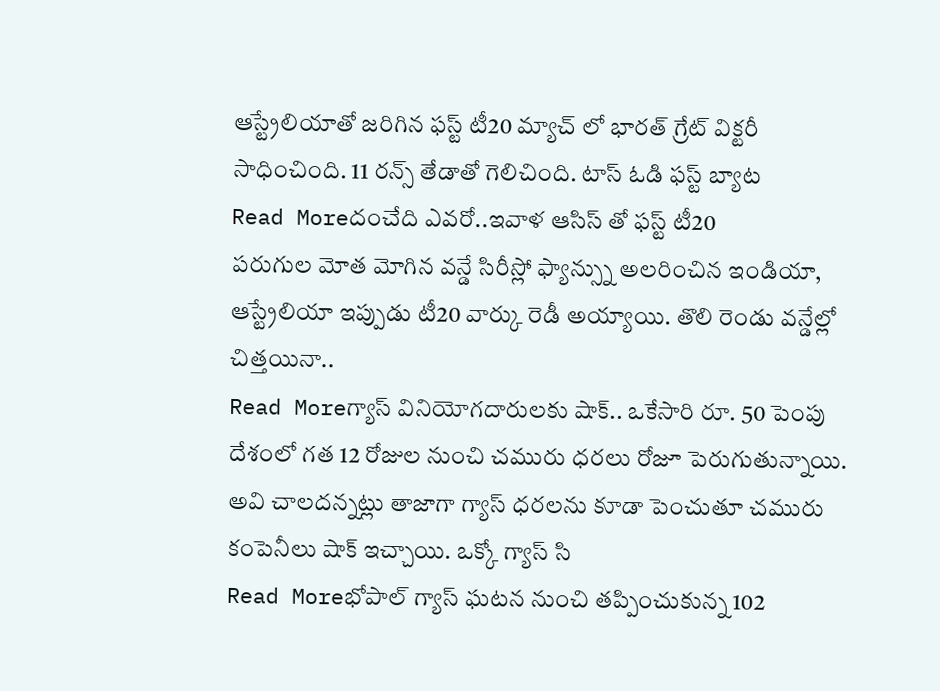ఆస్ట్రేలియాతో జరిగిన ఫస్ట్ టీ20 మ్యాచ్ లో భారత్ గ్రేట్ విక్టరీ సాధించింది. 11 రన్స్ తేడాతో గెలిచింది. టాస్ ఓడి ఫస్ట్ బ్యాట
Read Moreదంచేది ఎవరో..ఇవాళ ఆసిస్ తో ఫస్ట్ టీ20
పరుగుల మోత మోగిన వన్డే సిరీస్లో ఫ్యాన్స్ను అలరించిన ఇండియా, ఆస్ట్రేలియా ఇప్పుడు టీ20 వార్కు రెడీ అయ్యాయి. తొలి రెండు వన్డేల్లో చిత్తయినా..
Read Moreగ్యాస్ వినియోగదారులకు షాక్.. ఒకేసారి రూ. 50 పెంపు
దేశంలో గత 12 రోజుల నుంచి చమురు ధరలు రోజూ పెరుగుతున్నాయి. అవి చాలదన్నట్లు తాజాగా గ్యాస్ ధరలను కూడా పెంచుతూ చమురు కంపెనీలు షాక్ ఇచ్చాయి. ఒక్కో గ్యాస్ సి
Read Moreభోపాల్ గ్యాస్ ఘటన నుంచి తప్పించుకున్న 102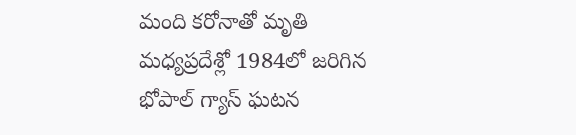మంది కరోనాతో మృతి
మధ్యప్రదేశ్లో 1984లో జరిగిన భోపాల్ గ్యాస్ ఘటన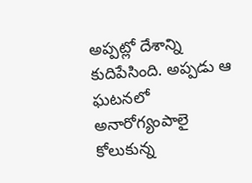అప్పట్లో దేశాన్ని కుదిపేసింది. అప్పడు ఆ ఘటనలో అనారోగ్యంపాలై కోలుకున్న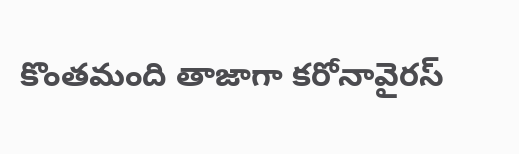కొంతమంది తాజాగా కరోనావైరస్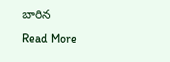బారిన
Read More